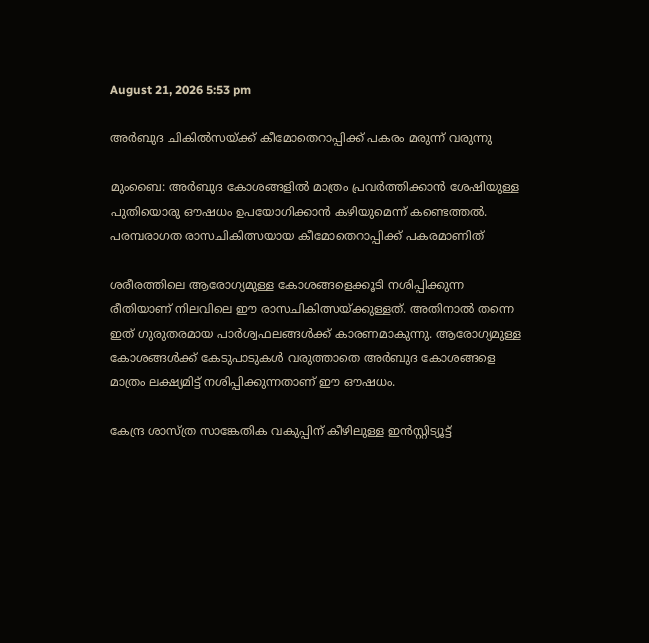August 21, 2026 5:53 pm

അർബുദ ചികിൽസയ്ക്ക് കീമോതെറാപ്പിക്ക് പകരം മരുന്ന് വരുന്നു

മുംബൈ: അർബുദ കോശങ്ങളിൽ മാത്രം പ്രവർത്തിക്കാൻ ശേഷിയുള്ള പുതിയൊരു ഔഷധം ഉപയോഗിക്കാൻ കഴിയുമെന്ന് കണ്ടെത്തൽ. പരമ്പരാഗത രാസചികിത്സയായ കീമോതെറാപ്പിക്ക് പകരമാണിത്

ശരീരത്തിലെ ആരോഗ്യമുള്ള കോശങ്ങളെക്കൂടി നശിപ്പിക്കുന്ന രീതിയാണ് നിലവിലെ ഈ രാസചികിത്സയ്ക്കുള്ളത്. അതിനാൽ തന്നെ ഇത് ഗുരുതരമായ പാർശ്വഫലങ്ങൾക്ക് കാരണമാകുന്നു. ആരോഗ്യമുള്ള കോശങ്ങൾക്ക് കേടുപാടുകൾ വരുത്താതെ അർബുദ കോശങ്ങളെ മാത്രം ലക്ഷ്യമിട്ട് നശിപ്പിക്കുന്നതാണ് ഈ ഔഷധം.

കേന്ദ്ര ശാസ്ത്ര സാങ്കേതിക വകുപ്പിന് കീഴിലുള്ള ഇൻസ്റ്റിട്യൂട്ട്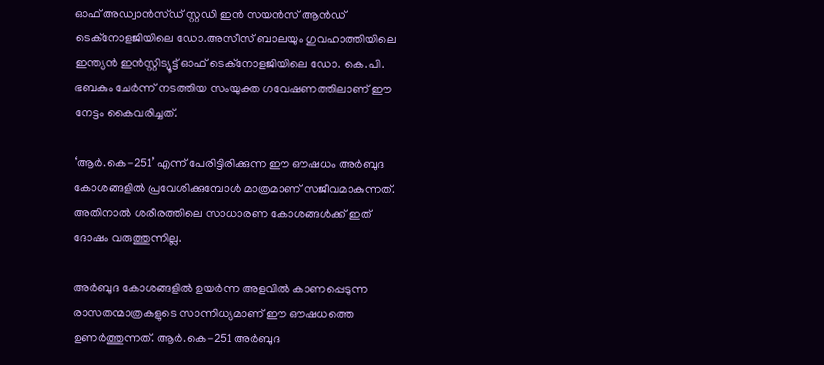ഓഫ് അഡ്വാൻസ്ഡ് സ്റ്റഡി ഇൻ സയൻസ് ആൻഡ് ടെക്നോളജിയിലെ ഡോ.അസീസ് ബാലയും ഗുവഹാത്തിയിലെ ഇന്ത്യൻ ഇൻസ്റ്റിട്യൂട്ട് ഓഫ് ടെക്നോളജിയിലെ ഡോ. കെ.പി. ഭബകും ചേർന്ന് നടത്തിയ സംയുക്ത ഗവേഷണത്തിലാണ് ഈ നേട്ടം കൈവരിച്ചത്.

‘ആർ.കെ-251’ എന്ന് പേരിട്ടിരിക്കുന്ന ഈ ഔഷധം അർബുദ കോശങ്ങളിൽ പ്രവേശിക്കുമ്പോൾ മാത്രമാണ് സജീവമാകുന്നത്. അതിനാൽ ശരീരത്തിലെ സാധാരണ കോശങ്ങൾക്ക് ഇത് ദോഷം വരുത്തുന്നില്ല.

അർബുദ കോശങ്ങളിൽ ഉയർന്ന അളവിൽ കാണപ്പെടുന്ന രാസതന്മാത്രകളുടെ സാന്നിധ്യമാണ് ഈ ഔഷധത്തെ ഉണർത്തുന്നത്. ആർ.കെ-251 അർബുദ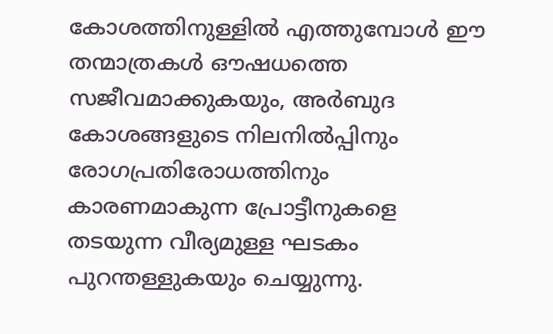കോശത്തിനുള്ളിൽ എത്തുമ്പോൾ ഈ തന്മാത്രകൾ ഔഷധത്തെ സജീവമാക്കുകയും, അർബുദ കോശങ്ങളുടെ നിലനിൽപ്പിനും രോഗപ്രതിരോധത്തിനും കാരണമാകുന്ന പ്രോട്ടീനുകളെ തടയുന്ന വീര്യമുള്ള ഘടകം പുറന്തള്ളുകയും ചെയ്യുന്നു.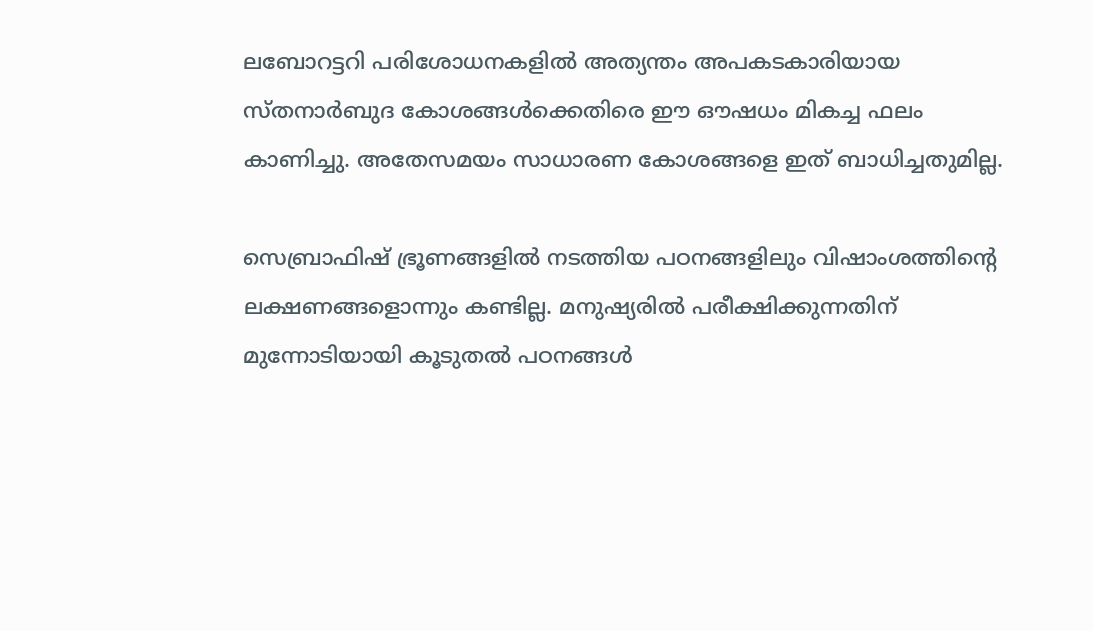ലബോറട്ടറി പരിശോധനകളിൽ അത്യന്തം അപകടകാരിയായ സ്തനാർബുദ കോശങ്ങൾക്കെതിരെ ഈ ഔഷധം മികച്ച ഫലം കാണിച്ചു. അതേസമയം സാധാരണ കോശങ്ങളെ ഇത് ബാധിച്ചതുമില്ല.

സെബ്രാഫിഷ് ഭ്രൂണങ്ങളിൽ നടത്തിയ പഠനങ്ങളിലും വിഷാംശത്തിന്‍റെ ലക്ഷണങ്ങളൊന്നും കണ്ടില്ല. മനുഷ്യരിൽ പരീക്ഷിക്കുന്നതിന് മുന്നോടിയായി കൂടുതൽ പഠനങ്ങൾ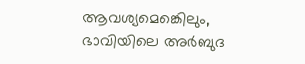ആവശ്യമെങ്കെിലും, ഭാവിയിലെ അർബുദ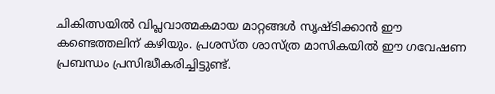ചികിത്സയിൽ വിപ്ലവാത്മകമായ മാറ്റങ്ങൾ സൃഷ്ടിക്കാൻ ഈ കണ്ടെത്തലിന് കഴിയും. പ്രശസ്ത ശാസ്ത്ര മാസികയിൽ ഈ ഗവേഷണ പ്രബന്ധം പ്രസിദ്ധീകരിച്ചിട്ടുണ്ട്.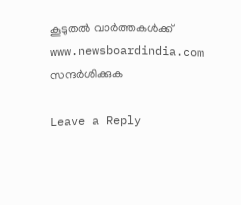കൂടുതൽ വാർത്തകൾക്ക് www.newsboardindia.com സന്ദർശിക്കുക

Leave a Reply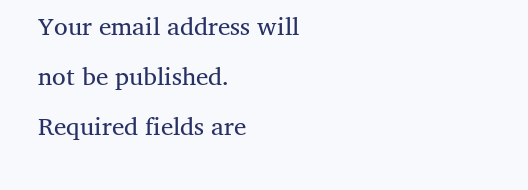Your email address will not be published. Required fields are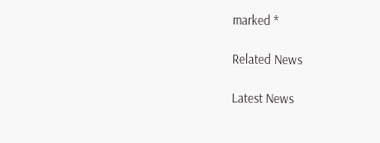marked *

Related News

Latest News